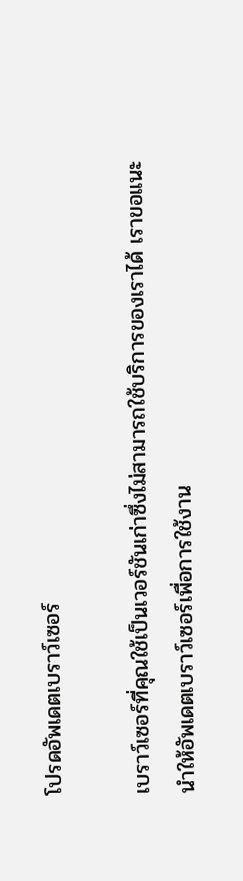โปรดอัพเดตเบราว์เซอร์

เบราว์เซอร์ที่คุณใช้เป็นเวอร์ชันเก่าซึ่งไม่สามารถใช้บริการของเราได้ เราขอแนะนำให้อัพเดตเบราว์เซอร์เพื่อการใช้งาน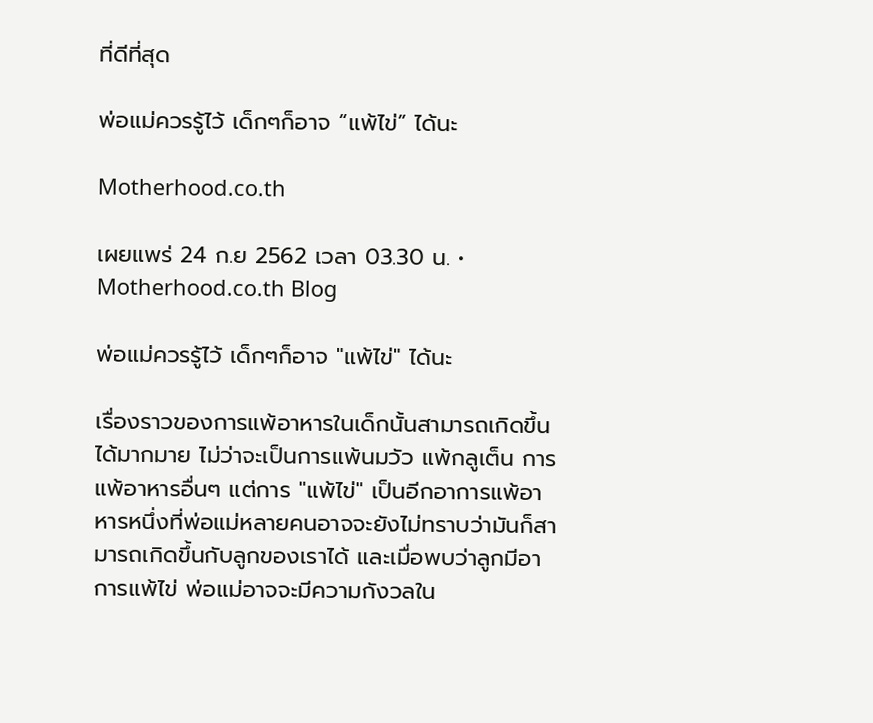ที่ดีที่สุด

พ่อแม่ควรรู้ไว้ เด็กๆก็อาจ “แพ้ไข่” ได้นะ

Motherhood.co.th

เผยแพร่ 24 ก.ย 2562 เวลา 03.30 น. • Motherhood.co.th Blog

พ่อแม่ควรรู้ไว้ เด็กๆก็อาจ "แพ้ไข่" ได้นะ

เรื่องราวของการแพ้อาหารในเด็กนั้นสามารถเกิดขึ้นได้มากมาย ไม่ว่าจะเป็นการแพ้นมวัว แพ้กลูเต็น การแพ้อาหารอื่นๆ แต่การ "แพ้ไข่" เป็นอีกอาการแพ้อาหารหนึ่งที่พ่อแม่หลายคนอาจจะยังไม่ทราบว่ามันก็สามารถเกิดขึ้นกับลูกของเราได้ และเมื่อพบว่าลูกมีอาการแพ้ไข่ พ่อแม่อาจจะมีความกังวลใน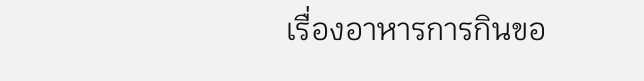เรื่องอาหารการกินขอ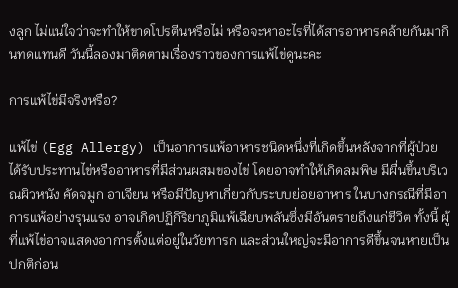งลูก ไม่แน่ใจว่าจะทำให้ขาดโปรตีนหรือไม่ หรือจะหาอะไรที่ได้สารอาหารคล้ายกันมากินทดแทนดี วันนี้ลองมาติดตามเรื่องราวของการแพ้ไข่ดูนะคะ

การแพ้ไข่มีจริงหรือ?

แพ้ไข่ (Egg Allergy) เป็นอาการแพ้อาหารชนิดหนึ่งที่เกิดขึ้นหลังจากที่ผู้ป่วยได้รับประทานไข่หรืออาหารที่มีส่วนผสมของไข่ โดยอาจทำให้เกิดลมพิษ มีผื่นขึ้นบริเวณผิวหนัง คัดจมูก อาเจียน หรือมีปัญหาเกี่ยวกับระบบย่อยอาหาร ในบางกรณีที่มีอาการแพ้อย่างรุนแรง อาจเกิดปฏิกิริยาภูมิแพ้เฉียบพลันซึ่งมีอันตรายถึงแก่ชีวิต ทั้งนี้ ผู้ที่แพ้ไข่อาจแสดงอาการตั้งแต่อยู่ในวัยทารก และส่วนใหญ่จะมีอาการดีขึ้นจนหายเป็นปกติก่อน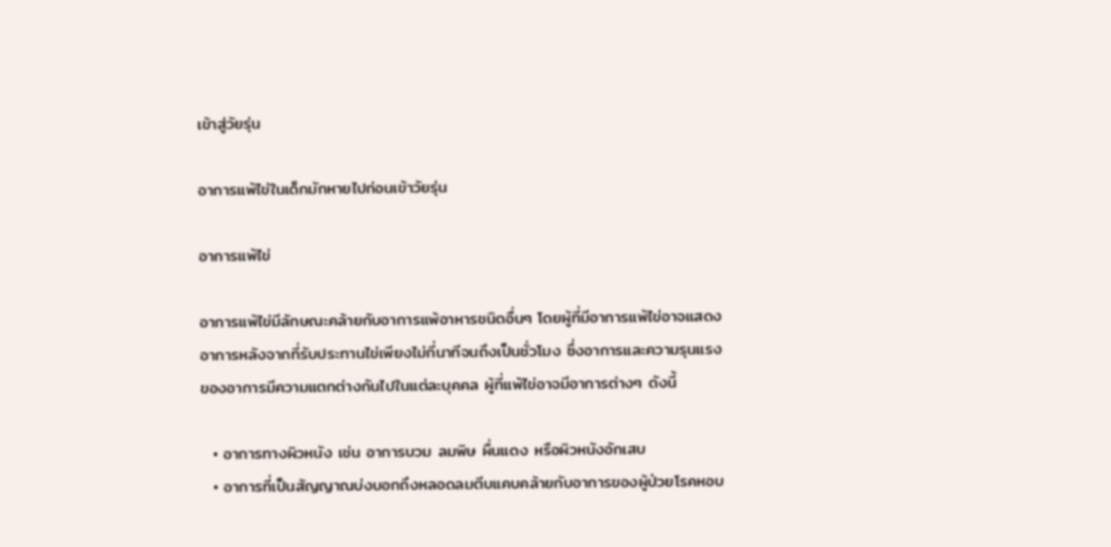เข้าสู่วัยรุ่น

อาการแพ้ไข่ในเด็กมักหายไปก่อนเข้าวัยรุ่น

อาการแพ้ไข่

อาการแพ้ไข่มีลักษณะคล้ายกับอาการแพ้อาหารชนิดอื่นๆ โดยผู้ที่มีอาการแพ้ไข่อาจแสดงอาการหลังจากที่รับประทานไข่เพียงไม่กี่นาทีจนถึงเป็นชั่วโมง ซึ่งอาการและความรุนแรงของอาการมีความแตกต่างกันไปในแต่ละบุคคล ผู้ที่แพ้ไข่อาจมีอาการต่างๆ ดังนี้

  • อาการทางผิวหนัง เช่น อาการบวม ลมพิษ ผื่นแดง หรือผิวหนังอักเสบ
  • อาการที่เป็นสัญญาณบ่งบอกถึงหลอดลมตีบแคบคล้ายกับอาการของผู้ป่วยโรคหอบ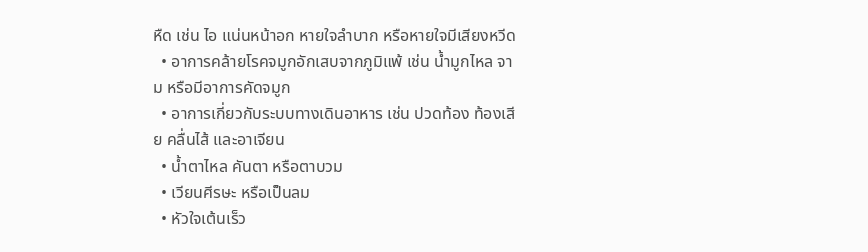หืด เช่น ไอ แน่นหน้าอก หายใจลำบาก หรือหายใจมีเสียงหวีด
  • อาการคล้ายโรคจมูกอักเสบจากภูมิแพ้ เช่น น้ำมูกไหล จาม หรือมีอาการคัดจมูก
  • อาการเกี่ยวกับระบบทางเดินอาหาร เช่น ปวดท้อง ท้องเสีย คลื่นไส้ และอาเจียน
  • น้ำตาไหล คันตา หรือตาบวม
  • เวียนศีรษะ หรือเป็นลม
  • หัวใจเต้นเร็ว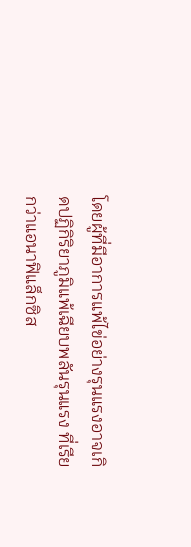โดยผู้ที่มีอาการแพ้ไข่อย่างรุนแรงอาจเกิดปฏิกิริยาภูมิแพ้เฉียบพลันรุนแรง ที่เรียกว่าแอนาฟิแล็กซิส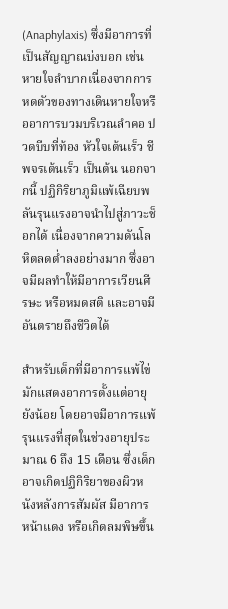(Anaphylaxis) ซึ่งมีอาการที่เป็นสัญญาณบ่งบอก เช่น หายใจลำบากเนื่องจากการหดตัวของทางเดินหายใจหรืออาการบวมบริเวณลำคอ ปวดบีบที่ท้อง หัวใจเต้นเร็ว ชีพจรเต้นเร็ว เป็นต้น นอกจากนี้ ปฏิกิริยาภูมิแพ้เฉียบพลันรุนแรงอาจนำไปสู่ภาวะช็อกได้ เนื่องจากความดันโลหิตลดต่ำลงอย่างมาก ซึ่งอาจมีผลทำให้มีอาการเวียนศีรษะ หรือหมดสติ และอาจมีอันตรายถึงชีวิตได้

สำหรับเด็กที่มีอาการแพ้ไข่มักแสดงอาการตั้งแต่อายุยังน้อย โดยอาจมีอาการแพ้รุนแรงที่สุดในช่วงอายุประมาณ 6 ถึง 15 เดือน ซึ่งเด็กอาจเกิดปฏิกิริยาของผิวหนังหลังการสัมผัส มีอาการหน้าแดง หรือเกิดลมพิษขึ้น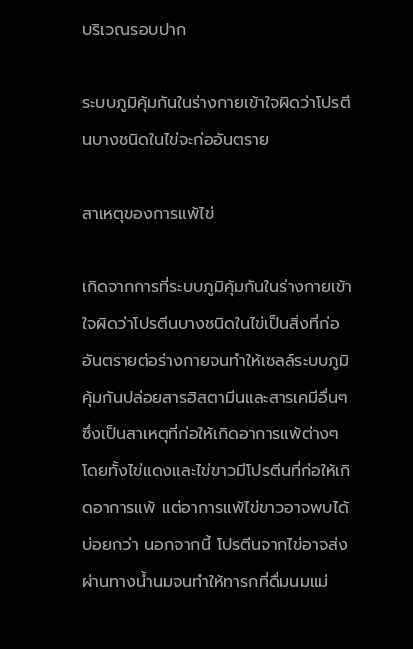บริเวณรอบปาก

ระบบภูมิคุ้มกันในร่างกายเข้าใจผิดว่าโปรตีนบางชนิดในไข่จะก่ออันตราย

สาเหตุของการแพ้ไข่

เกิดจากการที่ระบบภูมิคุ้มกันในร่างกายเข้าใจผิดว่าโปรตีนบางชนิดในไข่เป็นสิ่งที่ก่ออันตรายต่อร่างกายจนทำให้เซลล์ระบบภูมิคุ้มกันปล่อยสารฮิสตามีนและสารเคมีอื่นๆ ซึ่งเป็นสาเหตุที่ก่อให้เกิดอาการแพ้ต่างๆ โดยทั้งไข่แดงและไข่ขาวมีโปรตีนที่ก่อให้เกิดอาการแพ้ แต่อาการแพ้ไข่ขาวอาจพบได้บ่อยกว่า นอกจากนี้ โปรตีนจากไข่อาจส่งผ่านทางน้ำนมจนทำให้ทารกที่ดื่มนมแม่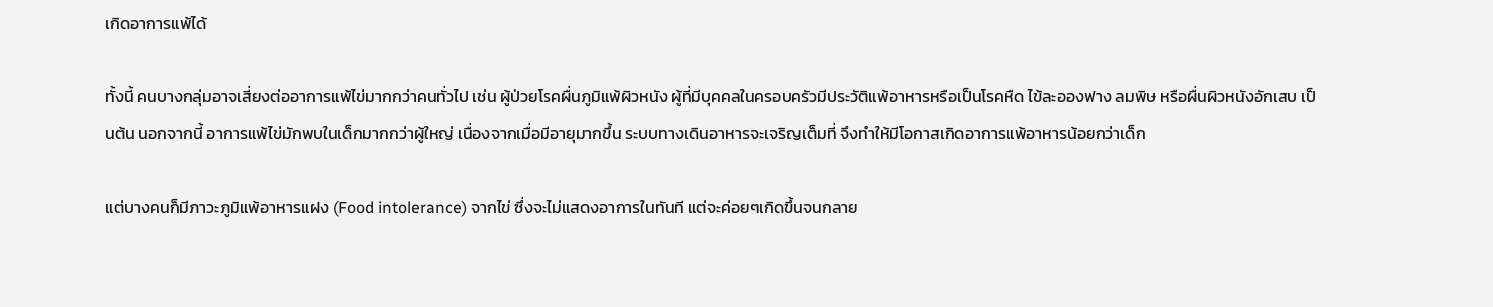เกิดอาการแพ้ได้

ทั้งนี้ คนบางกลุ่มอาจเสี่ยงต่ออาการแพ้ไข่มากกว่าคนทั่วไป เช่น ผู้ป่วยโรคผื่นภูมิแพ้ผิวหนัง ผู้ที่มีบุคคลในครอบครัวมีประวัติแพ้อาหารหรือเป็นโรคหืด ไข้ละอองฟาง ลมพิษ หรือผื่นผิวหนังอักเสบ เป็นต้น นอกจากนี้ อาการแพ้ไข่มักพบในเด็กมากกว่าผู้ใหญ่ เนื่องจากเมื่อมีอายุมากขึ้น ระบบทางเดินอาหารจะเจริญเต็มที่ จึงทำให้มีโอกาสเกิดอาการแพ้อาหารน้อยกว่าเด็ก

แต่บางคนก็มีภาวะภูมิแพ้อาหารแฝง (Food intolerance) จากไข่ ซึ่งจะไม่แสดงอาการในทันที แต่จะค่อยๆเกิดขึ้นจนกลาย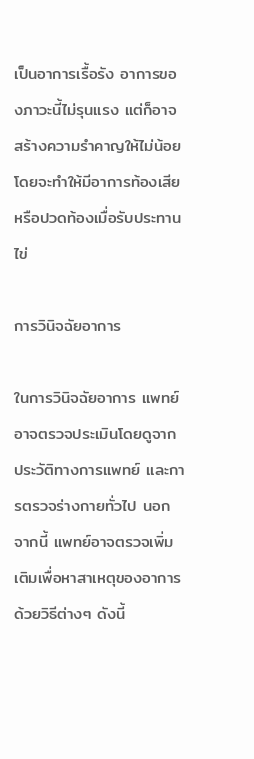เป็นอาการเรื้อรัง อาการของภาวะนี้ไม่รุนแรง แต่ก็อาจสร้างความรำคาญให้ไม่น้อย โดยจะทำให้มีอาการท้องเสียหรือปวดท้องเมื่อรับประทานไข่

การวินิจฉัยอาการ

ในการวินิจฉัยอาการ แพทย์อาจตรวจประเมินโดยดูจากประวัติทางการแพทย์ และการตรวจร่างกายทั่วไป นอกจากนี้ แพทย์อาจตรวจเพิ่มเติมเพื่อหาสาเหตุของอาการด้วยวิธีต่างๆ ดังนี้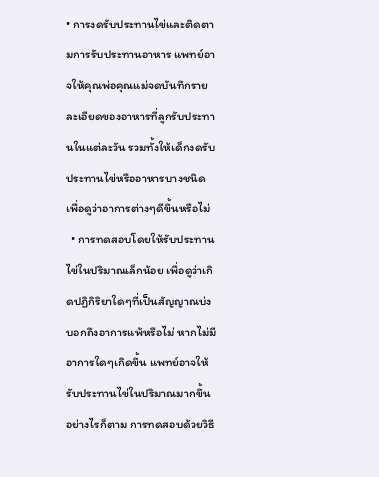• การงดรับประทานไข่และติดตามการรับประทานอาหาร แพทย์อาจให้คุณพ่อคุณแม่จดบันทึกรายละเอียดของอาหารที่ลูกรับประทานในแต่ละวัน รวมทั้งให้เด็กงดรับประทานไข่หรืออาหารบางชนิด เพื่อดูว่าอาการต่างๆดีขึ้นหรือไม่
  • การทดสอบโดยให้รับประทานไข่ในปริมาณเล็กน้อย เพื่อดูว่าเกิดปฏิกิริยาใดๆที่เป็นสัญญาณบ่งบอกถึงอาการแพ้หรือไม่ หากไม่มีอาการใดๆเกิดขึ้น แพทย์อาจให้รับประทานไข่ในปริมาณมากขึ้น อย่างไรก็ตาม การทดสอบด้วยวิธี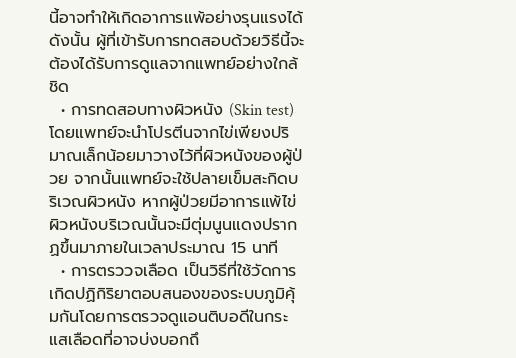นี้อาจทำให้เกิดอาการแพ้อย่างรุนแรงได้ ดังนั้น ผู้ที่เข้ารับการทดสอบด้วยวิธีนี้จะต้องได้รับการดูแลจากแพทย์อย่างใกล้ชิด
  • การทดสอบทางผิวหนัง (Skin test) โดยแพทย์จะนำโปรตีนจากไข่เพียงปริมาณเล็กน้อยมาวางไว้ที่ผิวหนังของผู้ป่วย จากนั้นแพทย์จะใช้ปลายเข็มสะกิดบริเวณผิวหนัง หากผู้ป่วยมีอาการแพ้ไข่ ผิวหนังบริเวณนั้นจะมีตุ่มนูนแดงปรากฏขึ้นมาภายในเวลาประมาณ 15 นาที
  • การตรววจเลือด เป็นวิธีที่ใช้วัดการเกิดปฏิกิริยาตอบสนองของระบบภูมิคุ้มกันโดยการตรวจดูแอนติบอดีในกระแสเลือดที่อาจบ่งบอกถึ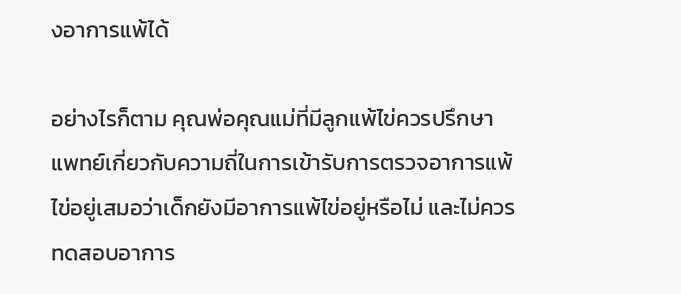งอาการแพ้ได้

อย่างไรก็ตาม คุณพ่อคุณแม่ที่มีลูกแพ้ไข่ควรปรึกษาแพทย์เกี่ยวกับความถี่ในการเข้ารับการตรวจอาการแพ้ไข่อยู่เสมอว่าเด็กยังมีอาการแพ้ไข่อยู่หรือไม่ และไม่ควรทดสอบอาการ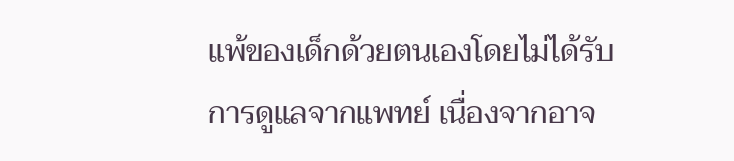แพ้ของเด็กด้วยตนเองโดยไม่ได้รับการดูแลจากแพทย์ เนื่องจากอาจ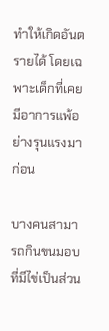ทำให้เกิดอันตรายได้ โดยเฉพาะเด็กที่เคยมีอาการแพ้อย่างรุนแรงมาก่อน

บางคนสามารถกินขนมอบที่มีไข่เป็นส่วน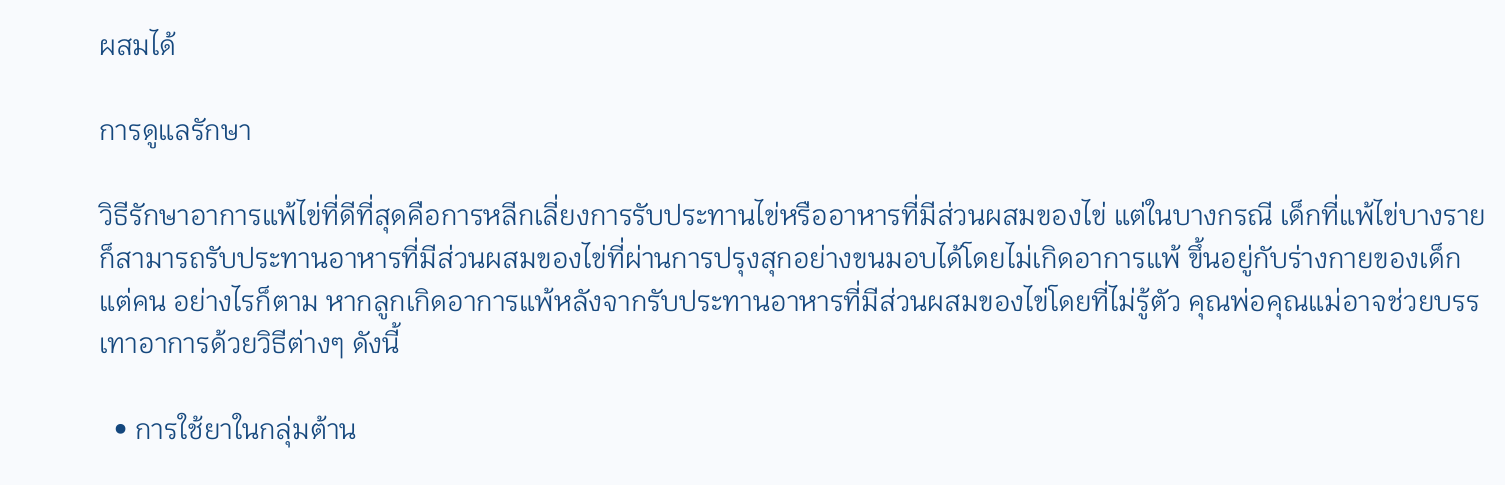ผสมได้

การดูแลรักษา

วิธีรักษาอาการแพ้ไข่ที่ดีที่สุดคือการหลีกเลี่ยงการรับประทานไข่หรืออาหารที่มีส่วนผสมของไข่ แต่ในบางกรณี เด็กที่แพ้ไข่บางรายก็สามารถรับประทานอาหารที่มีส่วนผสมของไข่ที่ผ่านการปรุงสุกอย่างขนมอบได้โดยไม่เกิดอาการแพ้ ขึ้นอยู่กับร่างกายของเด็กแต่คน อย่างไรก็ตาม หากลูกเกิดอาการแพ้หลังจากรับประทานอาหารที่มีส่วนผสมของไข่โดยที่ไม่รู้ตัว คุณพ่อคุณแม่อาจช่วยบรรเทาอาการด้วยวิธีต่างๆ ดังนี้

  • การใช้ยาในกลุ่มต้าน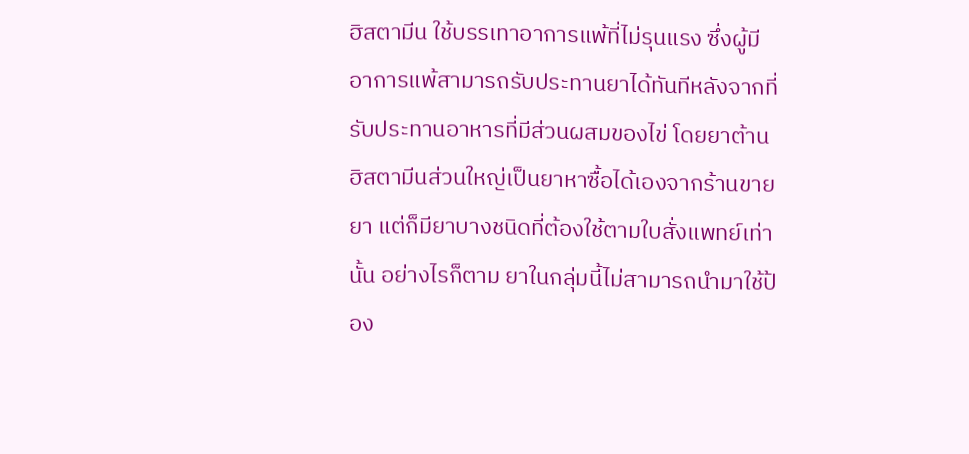ฮิสตามีน ใช้บรรเทาอาการแพ้ที่ไม่รุนแรง ซึ่งผู้มีอาการแพ้สามารถรับประทานยาได้ทันทีหลังจากที่รับประทานอาหารที่มีส่วนผสมของไข่ โดยยาต้านฮิสตามีนส่วนใหญ่เป็นยาหาซื้อได้เองจากร้านขายยา แต่ก็มียาบางชนิดที่ต้องใช้ตามใบสั่งแพทย์เท่านั้น อย่างไรก็ตาม ยาในกลุ่มนี้ไม่สามารถนำมาใช้ป้อง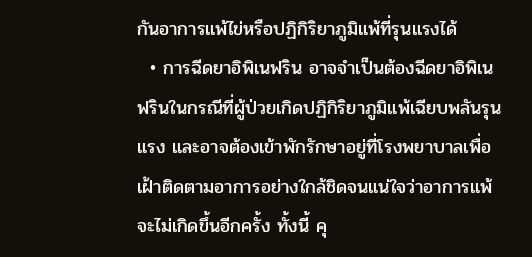กันอาการแพ้ไข่หรือปฏิกิริยาภูมิแพ้ที่รุนแรงได้
  • การฉีดยาอิพิเนฟริน อาจจำเป็นต้องฉีดยาอิพิเนฟรินในกรณีที่ผู้ป่วยเกิดปฏิกิริยาภูมิแพ้เฉียบพลันรุนแรง และอาจต้องเข้าพักรักษาอยู่ที่โรงพยาบาลเพื่อเฝ้าติดตามอาการอย่างใกล้ชิดจนแน่ใจว่าอาการแพ้จะไม่เกิดขึ้นอีกครั้ง ทั้งนี้ คุ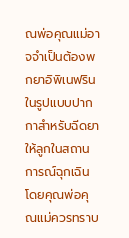ณพ่อคุณแม่อาจจำเป็นต้องพกยาอิพิเนฟรินในรูปแบบปากกาสำหรับฉีดยาให้ลูกในสถานการณ์ฉุกเฉิน โดยคุณพ่อคุณแม่ควรทราบ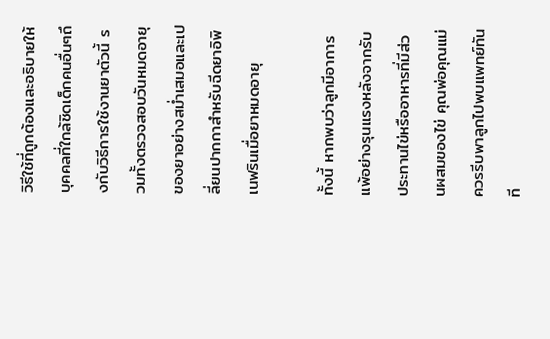วิธีใช้ที่ถูกต้องและอธิบายให้บุคคลที่ใกล้ชิดเด็กคนอื่นๆถึงกับวิธีการใช้งานยาตัวนี้ รวมทั้งตรวจสอบวันหมดอายุของยาอย่างสม่ำเสมอและเปลี่ยนปากกาสำหรับฉีดยาอิพิเนฟรินเมื่อยาหมดอายุ

ทั้งนี้ หากพบว่าลูกมีอาการแพ้อย่างรุนแรงหลังจากรับประทานไข่หรืออาหารที่มีส่วนผสมของไข่ คุณพ่อคุณแม่ควรรีบพาลูกไปพบแพทย์ทันที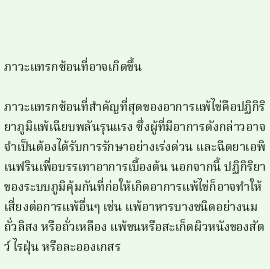ภาวะแทรกซ้อนที่อาจเกิดขึ้น

ภาวะแทรกซ้อนที่สำคัญที่สุดของอาการแพ้ไข่คือปฏิกิริยาภูมิแพ้เฉียบพลันรุนแรง ซึ่งผู้ที่มีอาการดังกล่าวอาจจำเป็นต้องได้รับการรักษาอย่างเร่งด่วน และฉีดยาเอพิเนฟรินเพื่อบรรเทาอาการเบื้องต้น นอกจากนี้ ปฏิกิริยาของระบบภูมิคุ้มกันที่ก่อให้เกิดอาการแพ้ไข่ก็อาจทำให้เสี่ยงต่อการแพ้อื่นๆ เช่น แพ้อาหารบางชนิดอย่างนม ถั่วลิสง หรือถั่วเหลือง แพ้ขนหรือสะเก็ดผิวหนังของสัตว์ ไรฝุ่น หรือละอองเกสร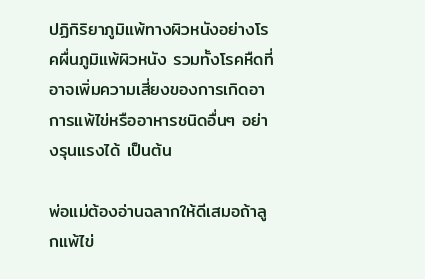ปฏิกิริยาภูมิแพ้ทางผิวหนังอย่างโรคผื่นภูมิแพ้ผิวหนัง รวมทั้งโรคหืดที่อาจเพิ่มความเสี่ยงของการเกิดอาการแพ้ไข่หรืออาหารชนิดอื่นๆ อย่างรุนแรงได้ เป็นต้น

พ่อแม่ต้องอ่านฉลากให้ดีเสมอถ้าลูกแพ้ไข่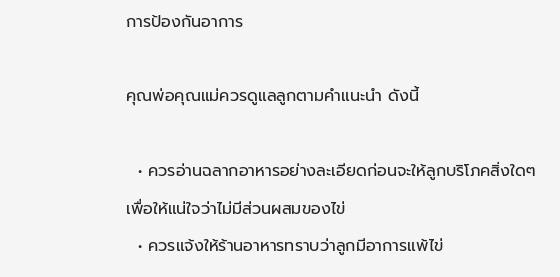การป้องกันอาการ

คุณพ่อคุณแม่ควรดูแลลูกตามคำแนะนำ ดังนี้

  • ควรอ่านฉลากอาหารอย่างละเอียดก่อนจะให้ลูกบริโภคสิ่งใดๆ เพื่อให้แน่ใจว่าไม่มีส่วนผสมของไข่
  • ควรแจ้งให้ร้านอาหารทราบว่าลูกมีอาการแพ้ไข่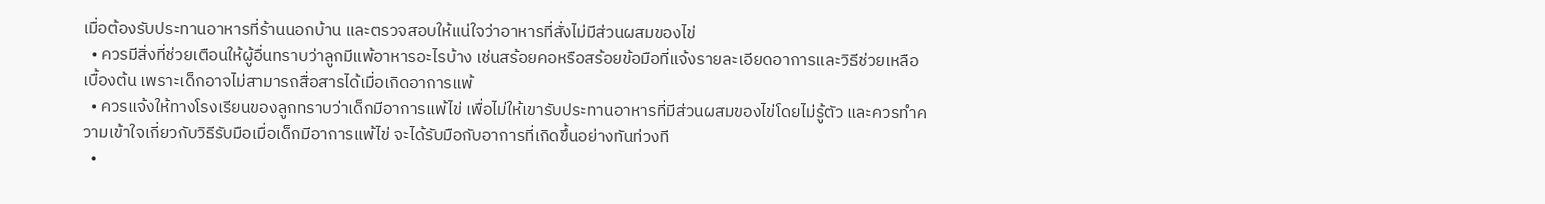เมื่อต้องรับประทานอาหารที่ร้านนอกบ้าน และตรวจสอบให้แน่ใจว่าอาหารที่สั่งไม่มีส่วนผสมของไข่
  • ควรมีสิ่งที่ช่วยเตือนให้ผู้อื่นทราบว่าลูกมีแพ้อาหารอะไรบ้าง เช่นสร้อยคอหรือสร้อยข้อมือที่แจ้งรายละเอียดอาการและวิธีช่วยเหลือเบื้องต้น เพราะเด็กอาจไม่สามารถสื่อสารได้เมื่อเกิดอาการแพ้
  • ควรแจ้งให้ทางโรงเรียนของลูกทราบว่าเด็กมีอาการแพ้ไข่ เพื่อไม่ให้เขารับประทานอาหารที่มีส่วนผสมของไข่โดยไม่รู้ตัว และควรทำความเข้าใจเกี่ยวกับวิธีรับมือเมื่อเด็กมีอาการแพ้ไข่ จะได้รับมือกับอาการที่เกิดขึ้นอย่างทันท่วงที
  •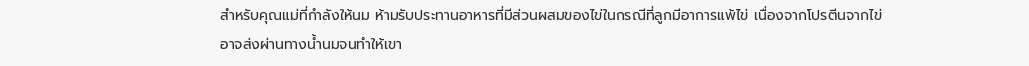สำหรับคุณแม่ที่กำลังให้นม ห้ามรับประทานอาหารที่มีส่วนผสมของไข่ในกรณีที่ลูกมีอาการแพ้ไข่ เนื่องจากโปรตีนจากไข่อาจส่งผ่านทางน้ำนมจนทำให้เขา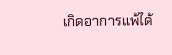เกิดอาการแพ้ได้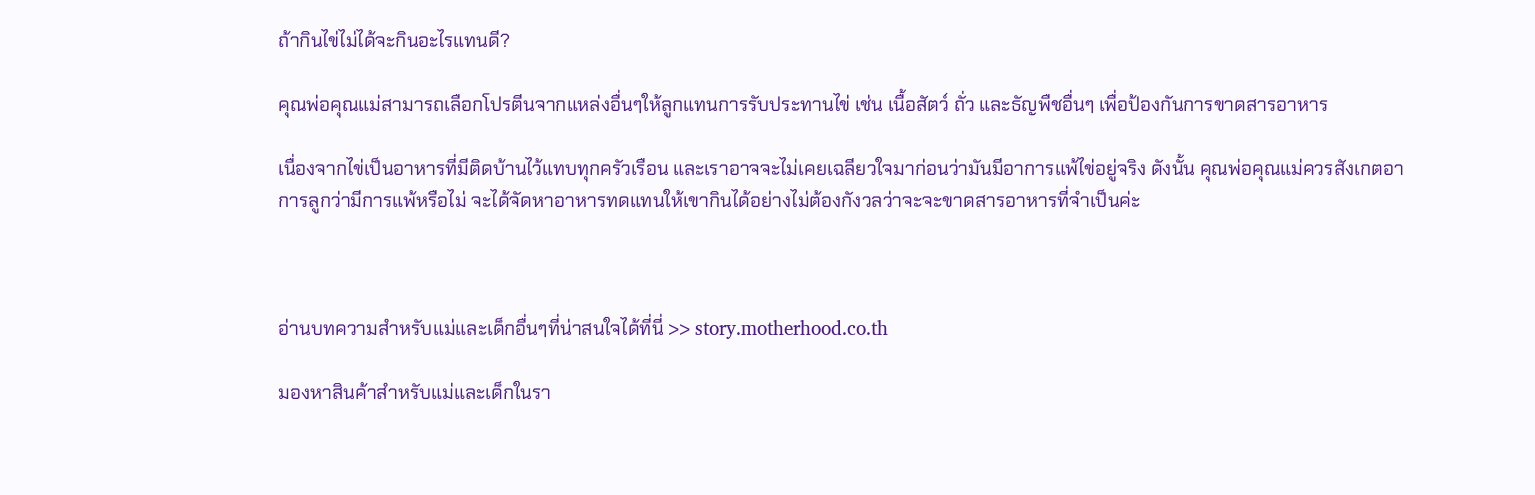ถ้ากินไข่ไม่ได้จะกินอะไรแทนดี?

คุณพ่อคุณแม่สามารถเลือกโปรตีนจากแหล่งอื่นๆให้ลูกแทนการรับประทานไข่ เช่น เนื้อสัตว์ ถั่ว และธัญพืชอื่นๆ เพื่อป้องกันการขาดสารอาหาร

เนื่องจากไข่เป็นอาหารที่มีติดบ้านไว้แทบทุกครัวเรือน และเราอาจจะไม่เคยเฉลียวใจมาก่อนว่ามันมีอาการแพ้ไข่อยู่จริง ดังนั้น คุณพ่อคุณแม่ควรสังเกตอาการลูกว่ามีการแพ้หรือไม่ จะได้จัดหาอาหารทดแทนให้เขากินได้อย่างไม่ต้องกังวลว่าจะจะขาดสารอาหารที่จำเป็นค่ะ



อ่านบทความสำหรับแม่และเด็กอื่นๆที่น่าสนใจได้ที่นี่ >> story.motherhood.co.th

มองหาสินค้าสำหรับแม่และเด็กในรา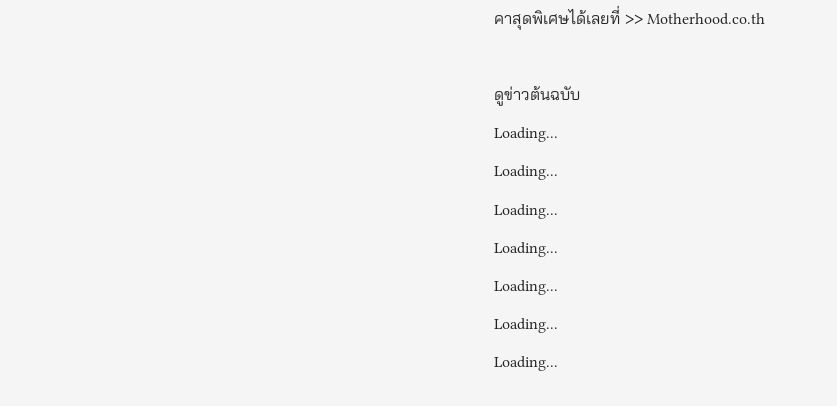คาสุดพิเศษได้เลยที่ >> Motherhood.co.th

ดูข่าวต้นฉบับ
Loading...
Loading...
Loading...
Loading...
Loading...
Loading...
Loading...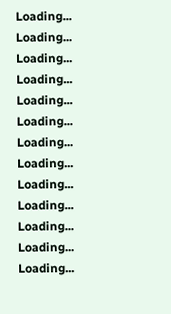Loading...
Loading...
Loading...
Loading...
Loading...
Loading...
Loading...
Loading...
Loading...
Loading...
Loading...
Loading...
Loading...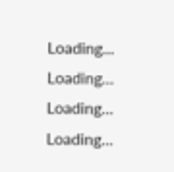Loading...
Loading...
Loading...
Loading...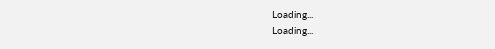Loading...
Loading...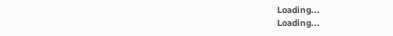Loading...
Loading...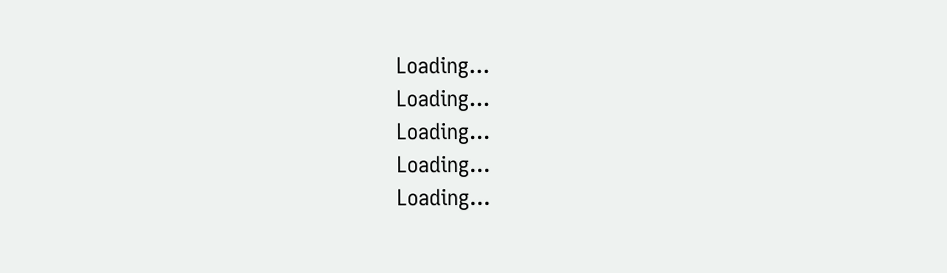Loading...
Loading...
Loading...
Loading...
Loading...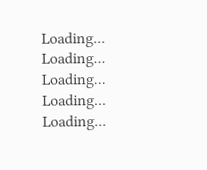Loading...
Loading...
Loading...
Loading...
Loading...